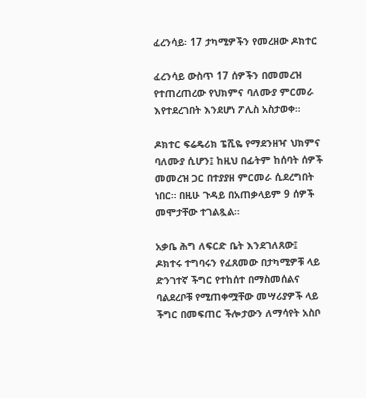ፈረንሳይ፡ 17 ታካሚዎችን የመረዘው ዶክተር

ፈረንሳይ ውስጥ 17 ሰዎችን በመመረዝ የተጠረጠረው የህክምና ባለሙያ ምርመራ እየተደረገበት እንደሆነ ፖሊስ አስታወቀ።

ዶክተር ፍሬዴሪክ ፔሺዬ የማደንዘዣ ህክምና ባለሙያ ሲሆን፤ ከዚህ በፊትም ከሰባት ሰዎች መመረዝ ጋር በተያያዘ ምርመራ ሲደረግበት ነበር። በዚሁ ጉዳይ በአጠቃላይም 9 ሰዎች መሞታቸው ተገልጿል።

አቃቤ ሕግ ለፍርድ ቤት እንደገለጸው፤ ዶክተሩ ተግባሩን የፈጸመው በታካሚዎቹ ላይ ድንገተኛ ችግር የተከሰተ በማስመሰልና ባልደረቦቹ የሚጠቀሟቸው መሣሪያዎች ላይ ችግር በመፍጠር ችሎታውን ለማሳየት አስቦ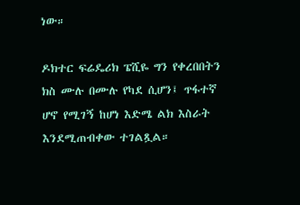ነው።

ዶክተር ፍሬዴሪክ ፔሺዬ ግን የቀረበበትን ክስ ሙሉ በሙሉ የካደ ሲሆን፤ ጥፋተኛ ሆኖ የሚገኝ ከሆነ እድሜ ልክ እስራት እንደሚጠብቀው ተገልጿል።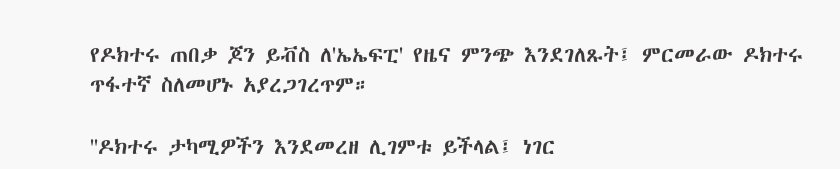የዶክተሩ ጠበቃ ጆን ይቭስ ለ'ኤኤፍፒ' የዜና ምንጭ እንደገለጹት፤ ምርመራው ዶክተሩ ጥፋተኛ ስለመሆኑ አያረጋገረጥም።

''ዶክተሩ ታካሚዎችን እንደመረዘ ሊገምቱ ይችላል፤ ነገር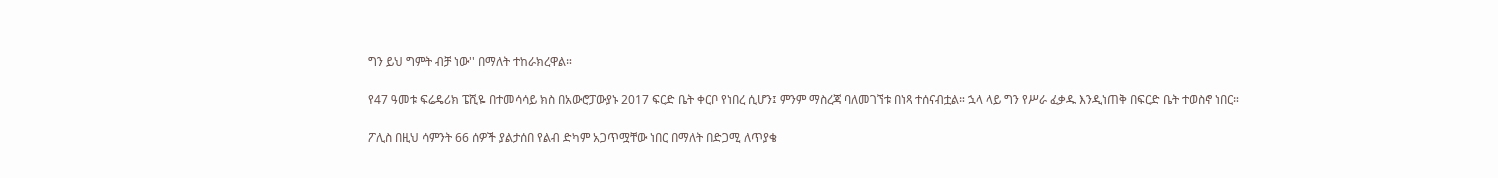ግን ይህ ግምት ብቻ ነው'' በማለት ተከራክረዋል።

የ47 ዓመቱ ፍሬዴሪክ ፔሺዬ በተመሳሳይ ክስ በአውሮፓውያኑ 2017 ፍርድ ቤት ቀርቦ የነበረ ሲሆን፤ ምንም ማስረጃ ባለመገኘቱ በነጻ ተሰናብቷል። ኋላ ላይ ግን የሥራ ፈቃዱ እንዲነጠቅ በፍርድ ቤት ተወስኖ ነበር።

ፖሊስ በዚህ ሳምንት 66 ሰዎች ያልታሰበ የልብ ድካም አጋጥሟቸው ነበር በማለት በድጋሚ ለጥያቄ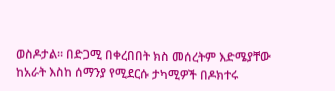ወስዶታል። በድጋሚ በቀረበበት ክስ መሰረትም እድሜያቸው ከአራት እስከ ሰማንያ የሚደርሱ ታካሚዎች በዶክተሩ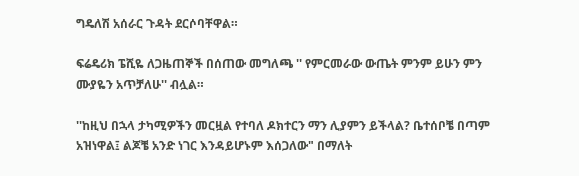ግዴለሽ አሰራር ጉዳት ደርሶባቸዋል።

ፍሬዴሪክ ፔሺዬ ለጋዜጠኞች በሰጠው መግለጫ '' የምርመራው ውጤት ምንም ይሁን ምን ሙያዬን አጥቻለሁ'' ብሏል።

''ከዚህ በኋላ ታካሚዎችን መርዟል የተባለ ዶክተርን ማን ሊያምን ይችላል? ቤተሰቦቼ በጣም አዝነዋል፤ ልጆቼ አንድ ነገር እንዳይሆኑም እሰጋለው" በማለት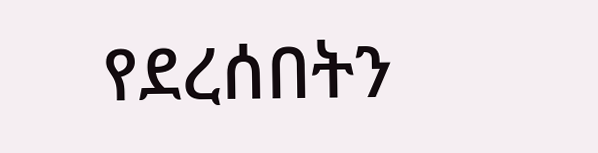የደረሰበትን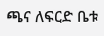ጫና ለፍርድ ቤቱ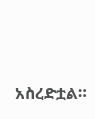አስረድቷል።